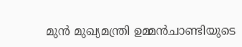മുന്‍ മുഖ്യമന്ത്രി ഉമ്മന്‍ചാണ്ടിയുടെ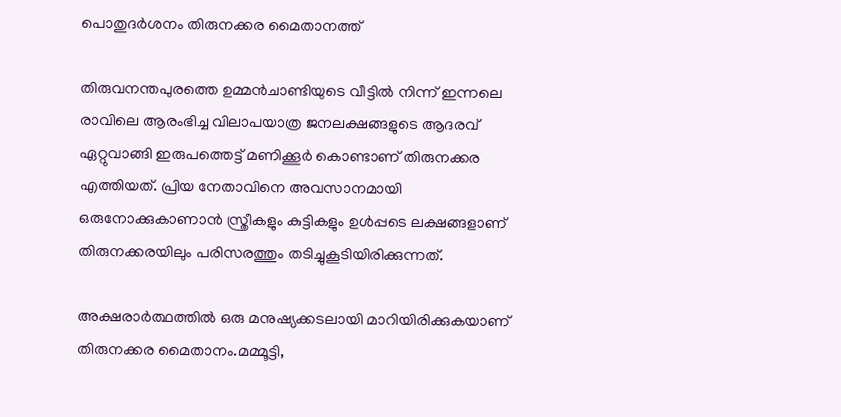പൊതുദര്‍ശനം തിരുനക്കര മൈതാനത്ത്

തിരുവനന്തപുരത്തെ ഉമ്മന്‍ചാണ്ടിയുടെ വീട്ടില്‍ നിന്ന് ഇന്നലെ രാവിലെ ആരംഭിച്ച വിലാപയാത്ര ജനലക്ഷങ്ങളുടെ ആദരവ് ഏറ്റുവാങ്ങി ഇരുപത്തെട്ട് മണിക്കൂര്‍ കൊണ്ടാണ് തിരുനക്കര എത്തിയത്. പ്രിയ നേതാവിനെ അവസാനമായി ഒരുനോക്കുകാണാന്‍ സ്ത്രീകളും കുട്ടികളും ഉള്‍പ്പടെ ലക്ഷങ്ങളാണ് തിരുനക്കരയിലും പരിസരത്തും തടിച്ചുകൂടിയിരിക്കുന്നത്.

അക്ഷരാര്‍ത്ഥത്തില്‍ ഒരു മനുഷ്യക്കടലായി മാറിയിരിക്കുകയാണ് തിരുനക്കര മൈതാനം.മമ്മൂട്ടി,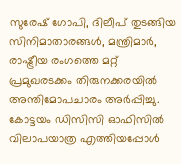സുരേഷ് ഗോപി, ദിലീപ് തുടങ്ങിയ സിനിമാതാരങ്ങള്‍, മന്ത്രിമാര്‍, രാഷ്ട്രീയ രംഗത്തെ മറ്റ് പ്രമുഖരടക്കം തിരുനക്കരയില്‍ അന്തിമോപചാരം അര്‍പ്പിച്ചു. കോട്ടയം ഡിസിസി ഓഫിസില്‍ വിലാപയാത്ര എത്തിയപ്പോള്‍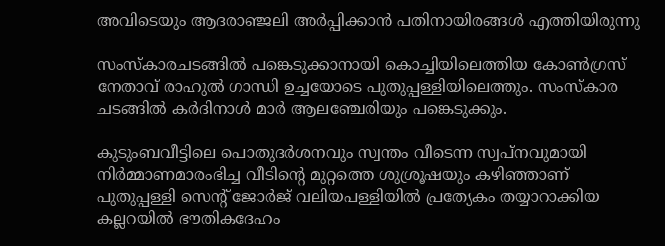അവിടെയും ആദരാഞ്ജലി അര്‍പ്പിക്കാന്‍ പതിനായിരങ്ങള്‍ എത്തിയിരുന്നു

സംസ്‌കാരചടങ്ങില്‍ പങ്കെടുക്കാനായി കൊച്ചിയിലെത്തിയ കോണ്‍ഗ്രസ് നേതാവ് രാഹുല്‍ ഗാന്ധി ഉച്ചയോടെ പുതുപ്പള്ളിയിലെത്തും. സംസ്‌കാര ചടങ്ങില്‍ കര്‍ദിനാള്‍ മാര്‍ ആലഞ്ചേരിയും പങ്കെടുക്കും.

കുടുംബവീട്ടിലെ പൊതുദര്‍ശനവും സ്വന്തം വീടെന്ന സ്വപ്നവുമായി നിര്‍മ്മാണമാരംഭിച്ച വീടിന്റെ മുറ്റത്തെ ശുശ്രൂഷയും കഴിഞ്ഞാണ് പുതുപ്പള്ളി സെന്റ് ജോര്‍ജ് വലിയപള്ളിയില്‍ പ്രത്യേകം തയ്യാറാക്കിയ കല്ലറയില്‍ ഭൗതികദേഹം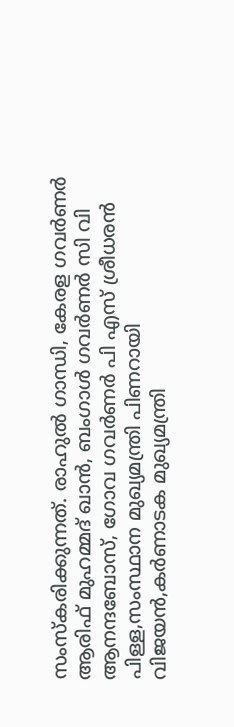സംസ്‌കരിക്കുന്നത്. രാഹുല്‍ ഗാന്ധി, കേരള ഗവര്‍ണര്‍ ആരിഫ് മുഹമ്മദ് ഖാന്‍, ബംഗാള്‍ ഗവര്‍ണര്‍ സി വി ആനന്ദബോസ്, ഗോവ ഗവര്‍ണര്‍ പി എസ് ശ്രീധരന്‍ പിള്ള,സംസ്ഥാന മുഖ്യമന്ത്രി പിണറായി വിജയന്‍,കര്‍ണാടക മുഖ്യമന്ത്രി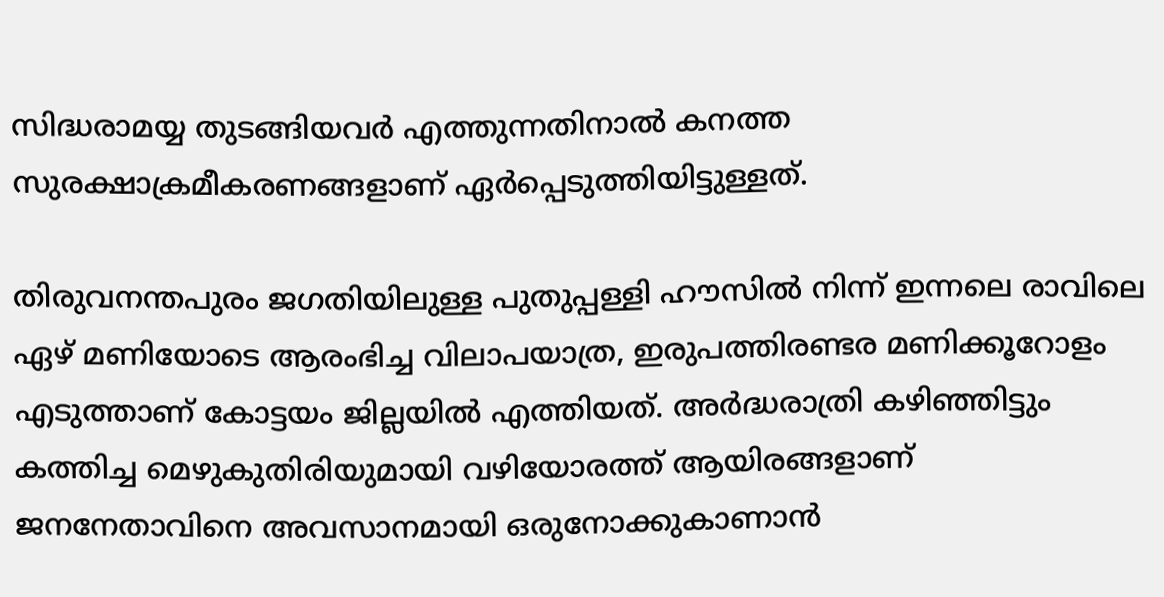സിദ്ധരാമയ്യ തുടങ്ങിയവര്‍ എത്തുന്നതിനാല്‍ കനത്ത സുരക്ഷാക്രമീകരണങ്ങളാണ് ഏര്‍പ്പെടുത്തിയിട്ടുള്ളത്.

തിരുവനന്തപുരം ജഗതിയിലുള്ള പുതുപ്പള്ളി ഹൗസില്‍ നിന്ന് ഇന്നലെ രാവിലെ ഏഴ് മണിയോടെ ആരംഭിച്ച വിലാപയാത്ര, ഇരുപത്തിരണ്ടര മണിക്കൂറോളം എടുത്താണ് കോട്ടയം ജില്ലയില്‍ എത്തിയത്. അര്‍ദ്ധരാത്രി കഴിഞ്ഞിട്ടും കത്തിച്ച മെഴുകുതിരിയുമായി വഴിയോരത്ത് ആയിരങ്ങളാണ് ജനനേതാവിനെ അവസാനമായി ഒരുനോക്കുകാണാന്‍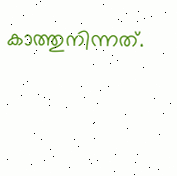കാത്തുനിന്നത്.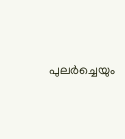പുലര്‍ച്ചെയും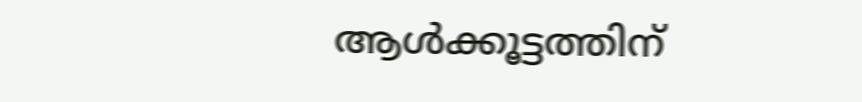ആള്‍ക്കൂട്ടത്തിന്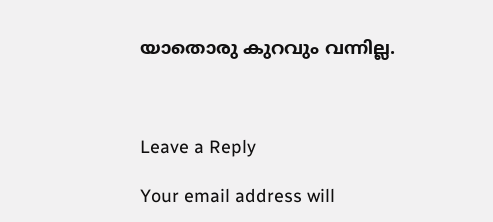യാതൊരു കുറവും വന്നില്ല.



Leave a Reply

Your email address will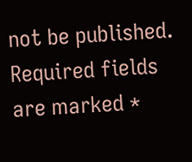not be published. Required fields are marked *